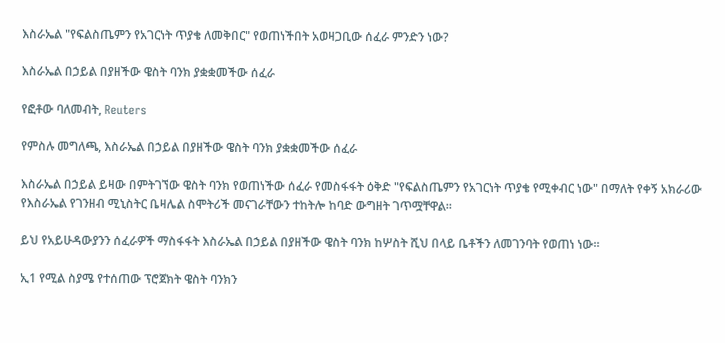እስራኤል "የፍልስጤምን የአገርነት ጥያቄ ለመቅበር" የወጠነችበት አወዛጋቢው ሰፈራ ምንድን ነው?

እስራኤል በኃይል በያዘችው ዌስት ባንክ ያቋቋመችው ሰፈራ

የፎቶው ባለመብት, Reuters

የምስሉ መግለጫ, እስራኤል በኃይል በያዘችው ዌስት ባንክ ያቋቋመችው ሰፈራ

እስራኤል በኃይል ይዛው በምትገኘው ዌስት ባንክ የወጠነችው ሰፈራ የመስፋፋት ዕቅድ "የፍልስጤምን የአገርነት ጥያቄ የሚቀብር ነው" በማለት የቀኝ አክራሪው የእስራኤል የገንዘብ ሚኒስትር ቤዛሌል ስሞትሪች መናገራቸውን ተከትሎ ከባድ ውግዘት ገጥሟቸዋል።

ይህ የአይሁዳውያንን ሰፈራዎች ማስፋፋት እስራኤል በኃይል በያዘችው ዌስት ባንክ ከሦስት ሺህ በላይ ቤቶችን ለመገንባት የወጠነ ነው።

ኢ1 የሚል ስያሜ የተሰጠው ፕሮጀክት ዌስት ባንክን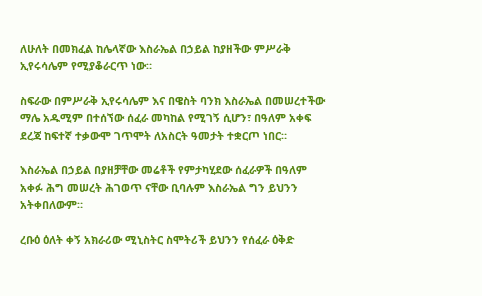ለሁለት በመክፈል ከሌላኛው እስራኤል በኃይል ከያዘችው ምሥራቅ ኢየሩሳሌም የሚያቆራርጥ ነው።

ስፍራው በምሥራቅ ኢየሩሳሌም እና በዌስት ባንክ እስራኤል በመሠረተችው ማሌ አዱሚም በተሰኘው ሰፈራ መካከል የሚገኝ ሲሆን፣ በዓለም አቀፍ ደረጃ ከፍተኛ ተቃውሞ ገጥሞት ለአስርት ዓመታት ተቋርጦ ነበር።

እስራኤል በኃይል በያዘቻቸው መሬቶች የምታካሂደው ሰፈራዎች በዓለም አቀፉ ሕግ መሠረት ሕገወጥ ናቸው ቢባሉም እስራኤል ግን ይህንን አትቀበለውም።

ረቡዕ ዕለት ቀኝ አክራሪው ሚኒስትር ስሞትሪች ይህንን የሰፈራ ዕቅድ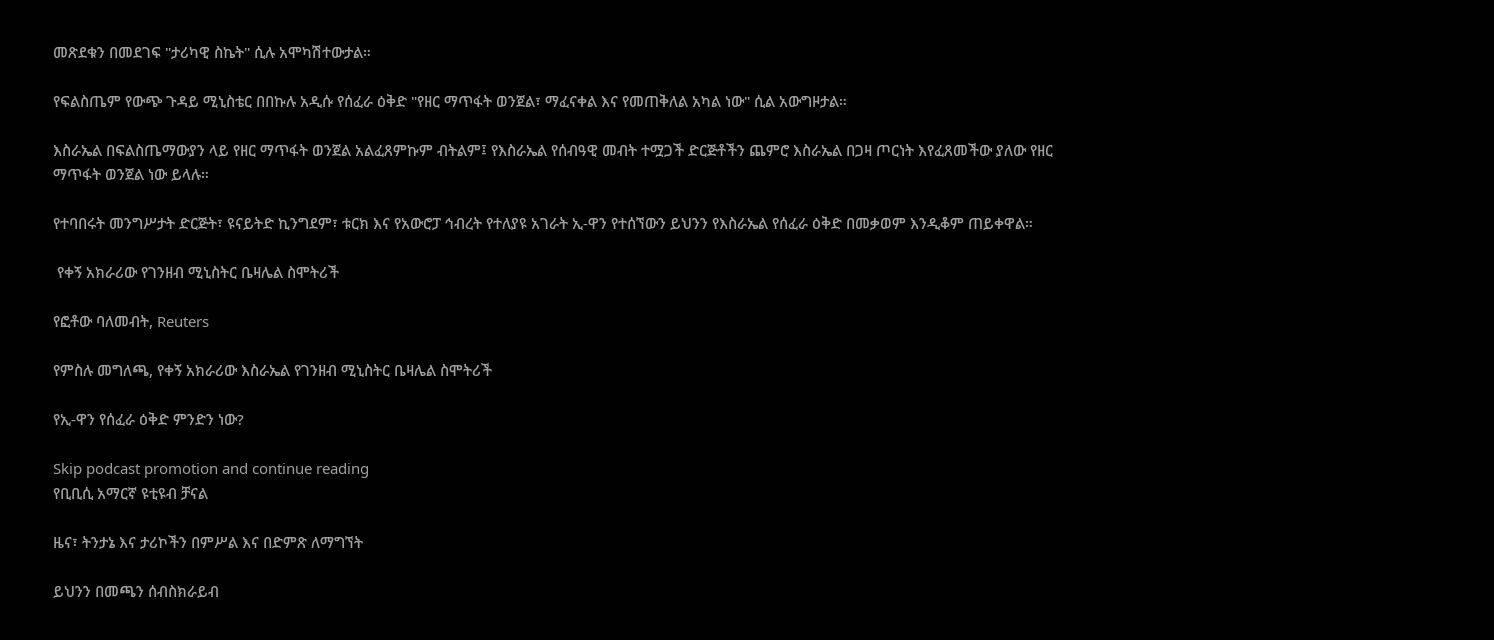መጽደቁን በመደገፍ "ታሪካዊ ስኬት" ሲሉ አሞካሽተውታል።

የፍልስጤም የውጭ ጉዳይ ሚኒስቴር በበኩሉ አዲሱ የሰፈራ ዕቅድ "የዘር ማጥፋት ወንጀል፣ ማፈናቀል እና የመጠቅለል አካል ነው" ሲል አውግዞታል።

እስራኤል በፍልስጤማውያን ላይ የዘር ማጥፋት ወንጀል አልፈጸምኩም ብትልም፤ የእስራኤል የሰብዓዊ መብት ተሟጋች ድርጅቶችን ጨምሮ እስራኤል በጋዛ ጦርነት እየፈጸመችው ያለው የዘር ማጥፋት ወንጀል ነው ይላሉ።

የተባበሩት መንግሥታት ድርጅት፣ ዩናይትድ ኪንግደም፣ ቱርክ እና የአውሮፓ ኅብረት የተለያዩ አገራት ኢ-ዋን የተሰኘውን ይህንን የእስራኤል የሰፈራ ዕቅድ በመቃወም እንዲቆም ጠይቀዋል።

 የቀኝ አክራሪው የገንዘብ ሚኒስትር ቤዛሌል ስሞትሪች

የፎቶው ባለመብት, Reuters

የምስሉ መግለጫ, የቀኝ አክራሪው እስራኤል የገንዘብ ሚኒስትር ቤዛሌል ስሞትሪች

የኢ-ዋን የሰፈራ ዕቅድ ምንድን ነው?

Skip podcast promotion and continue reading
የቢቢሲ አማርኛ ዩቲዩብ ቻናል

ዜና፣ ትንታኔ እና ታሪኮችን በምሥል እና በድምጽ ለማግኘት

ይህንን በመጫን ሰብስክራይብ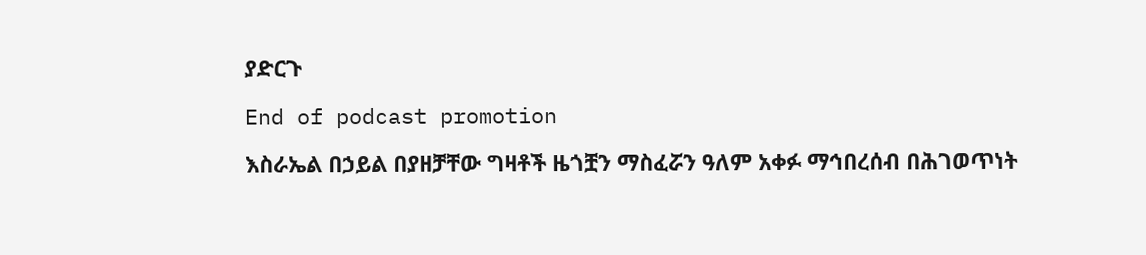ያድርጉ

End of podcast promotion

እስራኤል በኃይል በያዘቻቸው ግዛቶች ዜጎቿን ማስፈሯን ዓለም አቀፉ ማኅበረሰብ በሕገወጥነት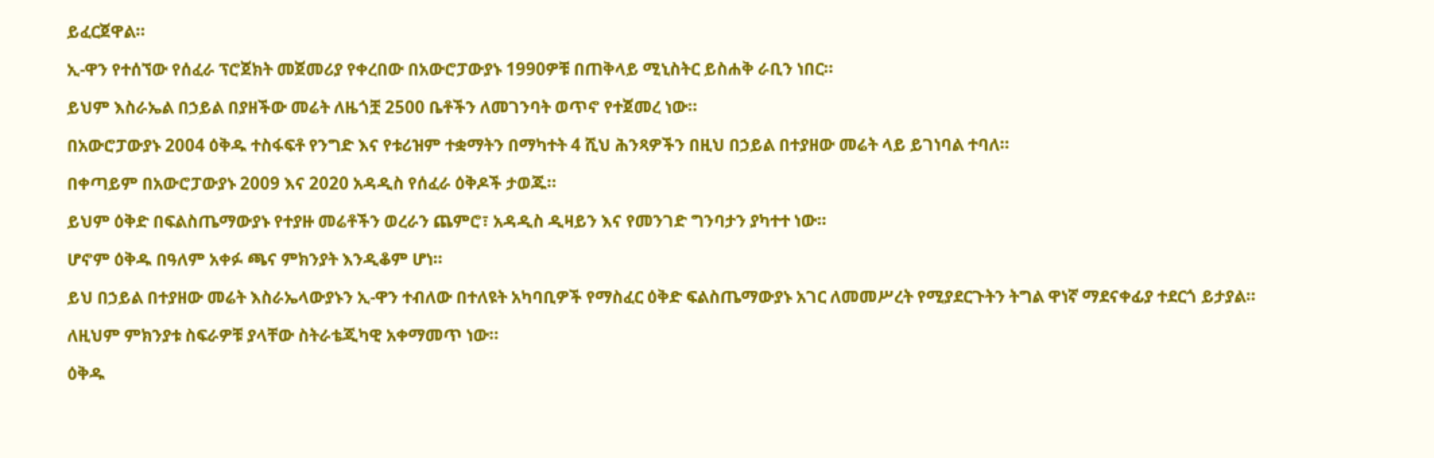ይፈርጀዋል።

ኢ-ዋን የተሰኘው የሰፈራ ፕሮጀክት መጀመሪያ የቀረበው በአውሮፓውያኑ 1990ዎቹ በጠቅላይ ሚኒስትር ይስሐቅ ራቢን ነበር።

ይህም እስራኤል በኃይል በያዘችው መሬት ለዜጎቿ 2500 ቤቶችን ለመገንባት ወጥኖ የተጀመረ ነው።

በአውሮፓውያኑ 2004 ዕቅዱ ተስፋፍቶ የንግድ እና የቱሪዝም ተቋማትን በማካተት 4 ሺህ ሕንጻዎችን በዚህ በኃይል በተያዘው መሬት ላይ ይገነባል ተባለ።

በቀጣይም በአውሮፓውያኑ 2009 እና 2020 አዳዲስ የሰፈራ ዕቅዶች ታወጁ።

ይህም ዕቅድ በፍልስጤማውያኑ የተያዙ መሬቶችን ወረራን ጨምሮ፣ አዳዲስ ዲዛይን እና የመንገድ ግንባታን ያካተተ ነው።

ሆኖም ዕቅዱ በዓለም አቀፉ ጫና ምክንያት እንዲቆም ሆነ።

ይህ በኃይል በተያዘው መሬት እስራኤላውያኑን ኢ-ዋን ተብለው በተለዩት አካባቢዎች የማስፈር ዕቅድ ፍልስጤማውያኑ አገር ለመመሥረት የሚያደርጉትን ትግል ዋነኛ ማደናቀፊያ ተደርጎ ይታያል።

ለዚህም ምክንያቱ ስፍራዎቹ ያላቸው ስትራቴጂካዊ አቀማመጥ ነው።

ዕቅዱ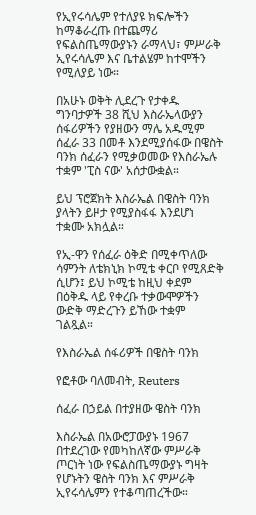የኢየሩሳሌም የተለያዩ ክፍሎችን ከማቆራረጡ በተጨማሪ የፍልስጤማውያኑን ራማላህ፣ ምሥራቅ ኢየሩሳሌም እና ቤተልሄም ከተሞችን የሚለያይ ነው።

በአሁኑ ወቅት ሊደረጉ የታቀዱ ግንባታዎች 38 ሺህ እስራኤላውያን ሰፋሪዎችን የያዘውን ማሌ አዱሚም ሰፈራ 33 በመቶ እንደሚያሰፋው በዌስት ባንክ ሰፈራን የሚቃወመው የእስራኤሉ ተቋም 'ፒስ ናው' አሰታውቋል።

ይህ ፕሮጀክት እስራኤል በዌስት ባንክ ያላትን ይዞታ የሚያስፋፋ እንደሆነ ተቋሙ አክሏል።

የኢ-ዋን የሰፈራ ዕቅድ በሚቀጥለው ሳምንት ለቴክኒክ ኮሚቴ ቀርቦ የሚጸድቅ ሲሆን፤ ይህ ኮሚቴ ከዚህ ቀደም በዕቅዱ ላይ የቀረቡ ተቃውሞዎችን ውድቅ ማድረጉን ይኸው ተቋም ገልጿል።

የእስራኤል ሰፋሪዎች በዌስት ባንክ

የፎቶው ባለመብት, Reuters

ሰፈራ በኃይል በተያዘው ዌስት ባንክ

እስራኤል በአውሮፓውያኑ 1967 በተደረገው የመካከለኛው ምሥራቅ ጦርነት ነው የፍልስጤማውያኑ ግዛት የሆኑትን ዌስት ባንክ እና ምሥራቅ ኢየሩሳሌምን የተቆጣጠረችው።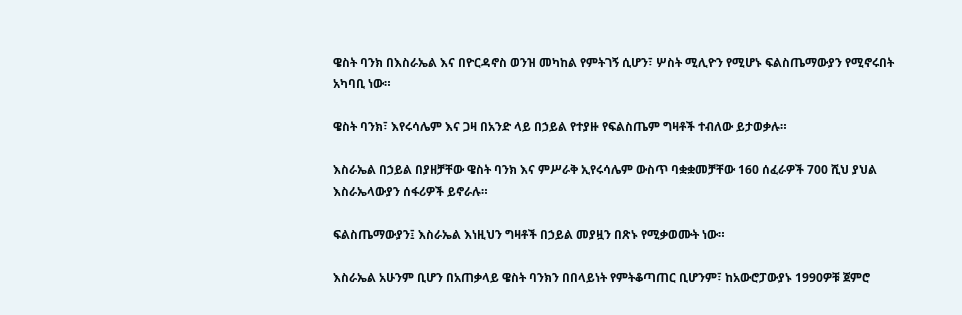ዌስት ባንክ በእስራኤል እና በዮርዳኖስ ወንዝ መካከል የምትገኝ ሲሆን፣ ሦስት ሚሊዮን የሚሆኑ ፍልስጤማውያን የሚኖሩበት አካባቢ ነው።

ዌስት ባንክ፣ እየሩሳሌም እና ጋዛ በአንድ ላይ በኃይል የተያዙ የፍልስጤም ግዛቶች ተብለው ይታወቃሉ።

እስራኤል በኃይል በያዘቻቸው ዌስት ባንክ እና ምሥራቅ ኢየሩሳሌም ውስጥ ባቋቋመቻቸው 160 ሰፈራዎች 700 ሺህ ያህል እስራኤላውያን ሰፋሪዎች ይኖራሉ።

ፍልስጤማውያን፤ እስራኤል እነዚህን ግዛቶች በኃይል መያዟን በጽኑ የሚቃወሙት ነው።

እስራኤል አሁንም ቢሆን በአጠቃላይ ዌስት ባንክን በበላይነት የምትቆጣጠር ቢሆንም፣ ከአውሮፓውያኑ 1990ዎቹ ጀምሮ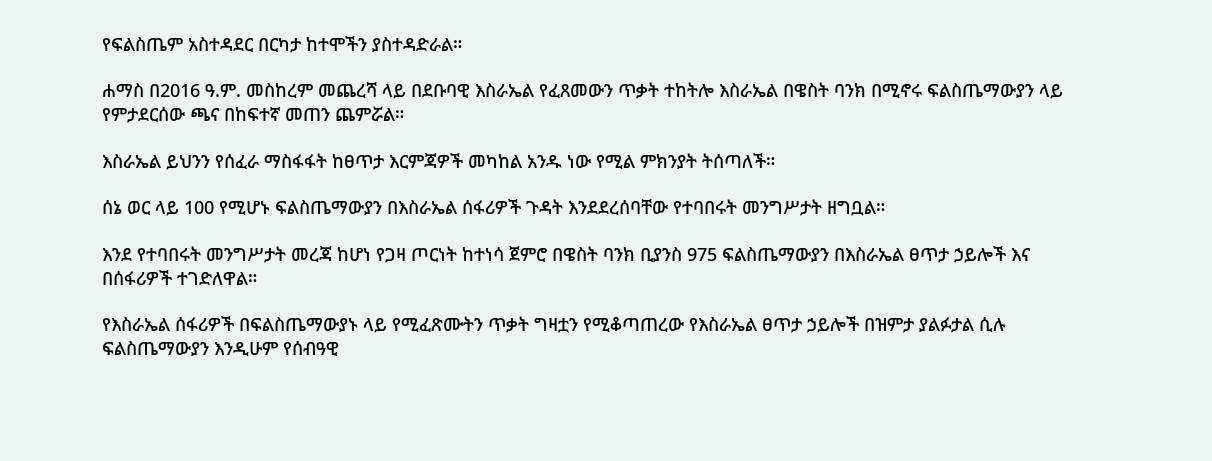የፍልስጤም አስተዳደር በርካታ ከተሞችን ያስተዳድራል።

ሐማስ በ2016 ዓ.ም. መስከረም መጨረሻ ላይ በደቡባዊ እስራኤል የፈጸመውን ጥቃት ተከትሎ እስራኤል በዌስት ባንክ በሚኖሩ ፍልስጤማውያን ላይ የምታደርሰው ጫና በከፍተኛ መጠን ጨምሯል።

እስራኤል ይህንን የሰፈራ ማስፋፋት ከፀጥታ እርምጃዎች መካከል አንዱ ነው የሚል ምክንያት ትሰጣለች።

ሰኔ ወር ላይ 100 የሚሆኑ ፍልስጤማውያን በእስራኤል ሰፋሪዎች ጉዳት እንደደረሰባቸው የተባበሩት መንግሥታት ዘግቧል።

እንደ የተባበሩት መንግሥታት መረጃ ከሆነ የጋዛ ጦርነት ከተነሳ ጀምሮ በዌስት ባንክ ቢያንስ 975 ፍልስጤማውያን በእስራኤል ፀጥታ ኃይሎች እና በሰፋሪዎች ተገድለዋል።

የእስራኤል ሰፋሪዎች በፍልስጤማውያኑ ላይ የሚፈጽሙትን ጥቃት ግዛቷን የሚቆጣጠረው የእስራኤል ፀጥታ ኃይሎች በዝምታ ያልፉታል ሲሉ ፍልስጤማውያን እንዲሁም የሰብዓዊ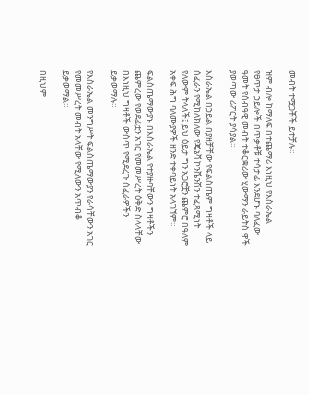መብት ተሟጋቾች ይተቻሉ።

ዝም ብሎ ከማለፍ በተጨማሪ እነዚህ የእስራኤል የፀጥታ ኃይሎች በጥቃቶቹ ተሳታፊ እንደሆኑ ባለፈው ዓመት የሰብዓዊ መብት ተቆርቋሪው ሂውማን ራይትስ ዋች ያወጣው ሪፖርት ያሳያል።

እስራኤል በኃይል በያዘቻቸው የፍልስጤም ግዛቶች ላይ ሰፈራን የሚከለክለው የጄኔቫ ኮንቬንሽን ተፈጻሚነት የለውም ትላለች፤ ይህ ዕይታ ግን አጋሮቿን ጨምሮ በዓለም አቀፍ ሕግ ባለሙያዎች ዘንድ ተቀባይነት አላገኘም።

ፍልስጤማውያኑ በእስራኤል የተያዙባቸውን ግዛቶችን ጨምረው የወደፊቷን አገር የመመሥረት ዕቅድ ስላላቸው በእነዚህ ግዛቶች ውስጥ የሚደረጉ ሰፈራዎችን ይቃወማሉ።

የእስራኤል መንግሥት ፍልስጤማውያን የራሳቸውን አገር የመመሥረት መብት አላቸው የሚለውን አጥብቆ ይቃወማል።

በዚህም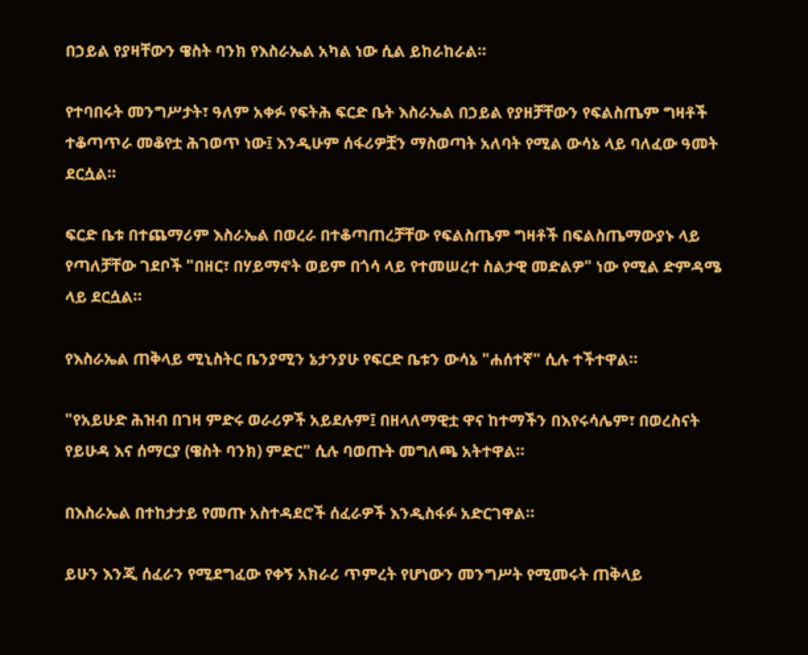በኃይል የያዛቸውን ዌስት ባንክ የእስራኤል አካል ነው ሲል ይከራከራል።

የተባበሩት መንግሥታት፣ ዓለም አቀፉ የፍትሕ ፍርድ ቤት እስራኤል በኃይል የያዘቻቸውን የፍልስጤም ግዛቶች ተቆጣጥራ መቆየቷ ሕገወጥ ነው፤ እንዲሁም ሰፋሪዎቿን ማስወጣት አለባት የሚል ውሳኔ ላይ ባለፈው ዓመት ደርሷል።

ፍርድ ቤቱ በተጨማሪም እስራኤል በወረራ በተቆጣጠረቻቸው የፍልስጤም ግዛቶች በፍልስጤማውያኑ ላይ የጣለቻቸው ገደቦች "በዘር፣ በሃይማኖት ወይም በጎሳ ላይ የተመሠረተ ስልታዊ መድልዎ" ነው የሚል ድምዳሜ ላይ ደርሷል።

የእስራኤል ጠቅላይ ሚኒስትር ቤንያሚን ኔታንያሁ የፍርድ ቤቱን ውሳኔ "ሐሰተኛ" ሲሉ ተችተዋል።

"የአይሁድ ሕዝብ በገዛ ምድሩ ወራሪዎች አይደሉም፤ በዘላለማዊቷ ዋና ከተማችን በእየሩሳሌም፣ በወረስናት የይሁዳ እና ሰማርያ (ዌስት ባንክ) ምድር" ሲሉ ባወጡት መግለጫ አትተዋል።

በእስራኤል በተከታታይ የመጡ አስተዳደሮች ሰፈራዎች እንዲስፋፉ አድርገዋል።

ይሁን እንጂ ሰፈራን የሚደግፈው የቀኝ አክራሪ ጥምረት የሆነውን መንግሥት የሚመሩት ጠቅላይ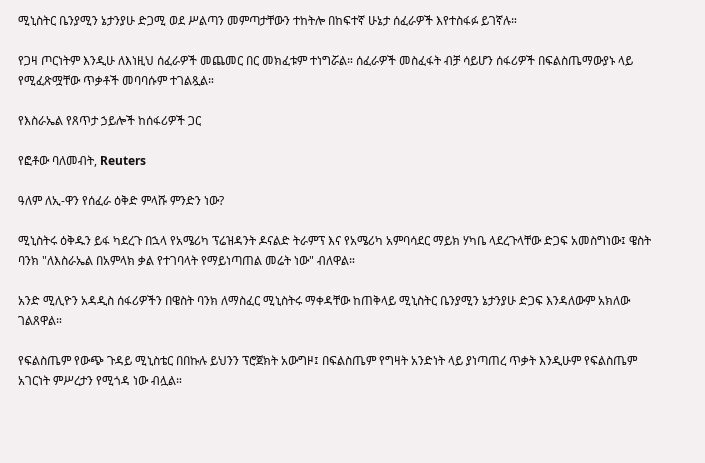ሚኒስትር ቤንያሚን ኔታንያሁ ድጋሚ ወደ ሥልጣን መምጣታቸውን ተከትሎ በከፍተኛ ሁኔታ ሰፈራዎች እየተስፋፉ ይገኛሉ።

የጋዛ ጦርነትም እንዲሁ ለእነዚህ ሰፈራዎች መጨመር በር መክፈቱም ተነግሯል። ሰፈራዎች መስፈፋት ብቻ ሳይሆን ሰፋሪዎች በፍልስጤማውያኑ ላይ የሚፈጽሟቸው ጥቃቶች መባባሱም ተገልጿል።

የእስራኤል የጸጥታ ኃይሎች ከሰፋሪዎች ጋር

የፎቶው ባለመብት, Reuters

ዓለም ለኢ-ዋን የሰፈራ ዕቅድ ምላሹ ምንድን ነው?

ሚኒስትሩ ዕቅዱን ይፋ ካደረጉ በኋላ የአሜሪካ ፕሬዝዳንት ዶናልድ ትራምፕ እና የአሜሪካ አምባሳደር ማይክ ሃካቤ ላደረጉላቸው ድጋፍ አመስግነው፤ ዌስት ባንክ "ለእስራኤል በአምላክ ቃል የተገባላት የማይነጣጠል መሬት ነው" ብለዋል።

አንድ ሚሊዮን አዳዲስ ሰፋሪዎችን በዌስት ባንክ ለማስፈር ሚኒስትሩ ማቀዳቸው ከጠቅላይ ሚኒስትር ቤንያሚን ኔታንያሁ ድጋፍ እንዳለውም አክለው ገልጸዋል።

የፍልስጤም የውጭ ጉዳይ ሚኒስቴር በበኩሉ ይህንን ፕሮጀክት አውግዞ፤ በፍልስጤም የግዛት አንድነት ላይ ያነጣጠረ ጥቃት እንዲሁም የፍልስጤም አገርነት ምሥረታን የሚጎዳ ነው ብሏል።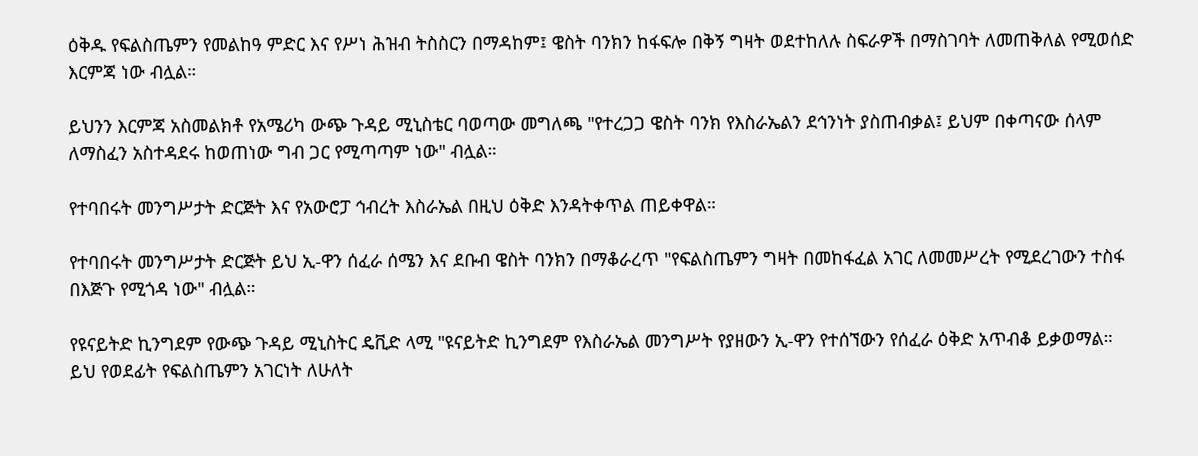ዕቅዱ የፍልስጤምን የመልከዓ ምድር እና የሥነ ሕዝብ ትስስርን በማዳከም፤ ዌስት ባንክን ከፋፍሎ በቅኝ ግዛት ወደተከለሉ ስፍራዎች በማስገባት ለመጠቅለል የሚወሰድ እርምጃ ነው ብሏል።

ይህንን እርምጃ አስመልክቶ የአሜሪካ ውጭ ጉዳይ ሚኒስቴር ባወጣው መግለጫ "የተረጋጋ ዌስት ባንክ የእስራኤልን ደኅንነት ያስጠብቃል፤ ይህም በቀጣናው ሰላም ለማስፈን አስተዳደሩ ከወጠነው ግብ ጋር የሚጣጣም ነው" ብሏል።

የተባበሩት መንግሥታት ድርጅት እና የአውሮፓ ኅብረት እስራኤል በዚህ ዕቅድ እንዳትቀጥል ጠይቀዋል።

የተባበሩት መንግሥታት ድርጅት ይህ ኢ-ዋን ሰፈራ ሰሜን እና ደቡብ ዌስት ባንክን በማቆራረጥ "የፍልስጤምን ግዛት በመከፋፈል አገር ለመመሥረት የሚደረገውን ተስፋ በእጅጉ የሚጎዳ ነው" ብሏል።

የዩናይትድ ኪንግደም የውጭ ጉዳይ ሚኒስትር ዴቪድ ላሚ "ዩናይትድ ኪንግደም የእስራኤል መንግሥት የያዘውን ኢ-ዋን የተሰኘውን የሰፈራ ዕቅድ አጥብቆ ይቃወማል። ይህ የወደፊት የፍልስጤምን አገርነት ለሁለት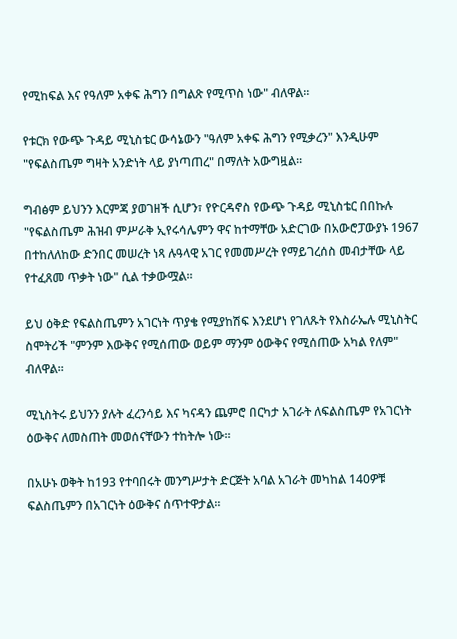የሚከፍል እና የዓለም አቀፍ ሕግን በግልጽ የሚጥስ ነው" ብለዋል።

የቱርክ የውጭ ጉዳይ ሚኒስቴር ውሳኔውን "ዓለም አቀፍ ሕግን የሚቃረን" እንዲሁም "የፍልስጤም ግዛት አንድነት ላይ ያነጣጠረ" በማለት አውግዟል።

ግብፅም ይህንን እርምጃ ያወገዘች ሲሆን፣ የዮርዳኖስ የውጭ ጉዳይ ሚኒስቴር በበኩሉ "የፍልስጤም ሕዝብ ምሥራቅ ኢየሩሳሌምን ዋና ከተማቸው አድርገው በአውሮፓውያኑ 1967 በተከለለከው ድንበር መሠረት ነጻ ሉዓላዊ አገር የመመሥረት የማይገረሰስ መብታቸው ላይ የተፈጸመ ጥቃት ነው" ሲል ተቃውሟል።

ይህ ዕቅድ የፍልስጤምን አገርነት ጥያቄ የሚያከሽፍ እንደሆነ የገለጹት የእስራኤሉ ሚኒስትር ስሞትሪች "ምንም እውቅና የሚሰጠው ወይም ማንም ዕውቅና የሚሰጠው አካል የለም" ብለዋል።

ሚኒስትሩ ይህንን ያሉት ፈረንሳይ እና ካናዳን ጨምሮ በርካታ አገራት ለፍልስጤም የአገርነት ዕውቅና ለመስጠት መወሰናቸውን ተከትሎ ነው።

በአሁኑ ወቅት ከ193 የተባበሩት መንግሥታት ድርጅት አባል አገራት መካከል 140ዎቹ ፍልስጤምን በአገርነት ዕውቅና ሰጥተዋታል።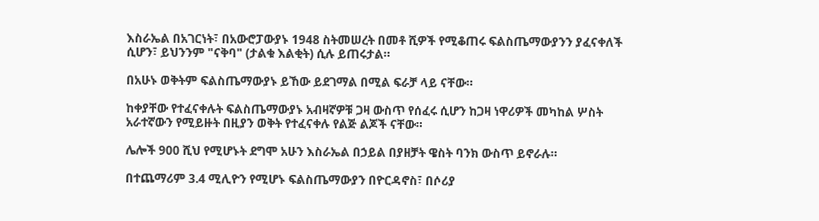እስራኤል በአገርነት፣ በአውሮፓውያኑ 1948 ስትመሠረት በመቶ ሺዎች የሚቆጠሩ ፍልስጤማውያንን ያፈናቀለች ሲሆን፣ ይህንንም "ናቅባ" (ታልቁ እልቂት) ሲሉ ይጠሩታል።

በአሁኑ ወቅትም ፍልስጤማውያኑ ይኸው ይደገማል በሚል ፍራቻ ላይ ናቸው።

ከቀያቸው የተፈናቀሉት ፍልስጤማውያኑ አብዛኛዎቹ ጋዛ ውስጥ የሰፈሩ ሲሆን ከጋዛ ነዋሪዎች መካከል ሦስት አራተኛውን የሚይዙት በዚያን ወቅት የተፈናቀሉ የልጅ ልጆች ናቸው።

ሌሎች 900 ሺህ የሚሆኑት ደግሞ አሁን እስራኤል በኃይል በያዘቻት ዌስት ባንክ ውስጥ ይኖራሉ።

በተጨማሪም 3.4 ሚሊዮን የሚሆኑ ፍልስጤማውያን በዮርዳኖስ፣ በሶሪያ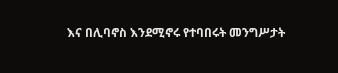እና በሊባኖስ እንደሚኖሩ የተባበሩት መንግሥታት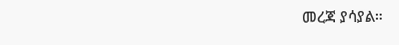መረጃ ያሳያል።